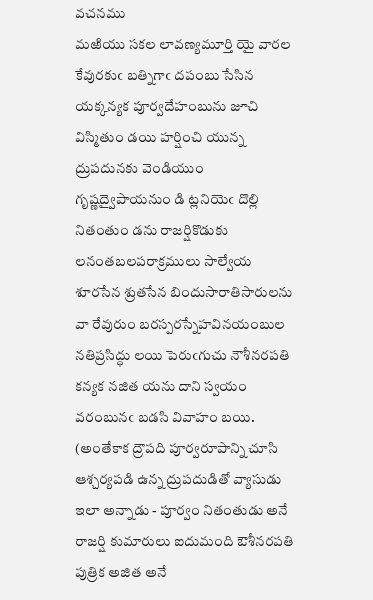వచనము
మఱియు సకల లావణ్యమూర్తి యై వారల కేవురకుఁ బత్నిగాఁ దపంబు సేసిన యక్కన్యక పూర్వదేహంబును జూచి విస్మితుం డయి హర్షించి యున్న ద్రుపదునకు వెండియుం గృష్ణద్వైపాయనుం డి ట్లనియెఁ దొల్లి నితంతుం డను రాజర్షికొడుకు లనంతబలపరాక్రములు సాల్వేయ శూరసేన శ్రుతసేన బిందుసారాతిసారులను వా రేవురుం బరస్పరస్నేహవినయంబుల నతిప్రసిద్ధు లయి పెరుఁగుచు నౌశీనరపతి కన్యక నజిత యను దాని స్వయం వరంబునఁ బడసి వివాహం బయి.
(అంతేకాక ద్రౌపది పూర్వరూపాన్ని చూసి ఆశ్చర్యపడి ఉన్న ద్రుపదుడితో వ్యాసుడు ఇలా అన్నాడు - పూర్వం నితంతుడు అనే రాజర్షి కుమారులు ఐదుమంది ఔశీనరపతి పుత్రిక అజిత అనే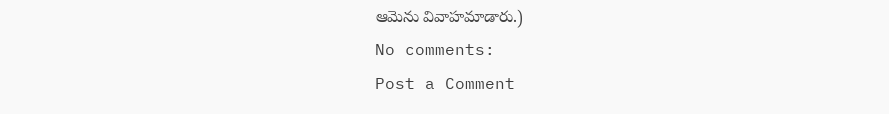ఆమెను వివాహమాడారు.)
No comments:
Post a Comment